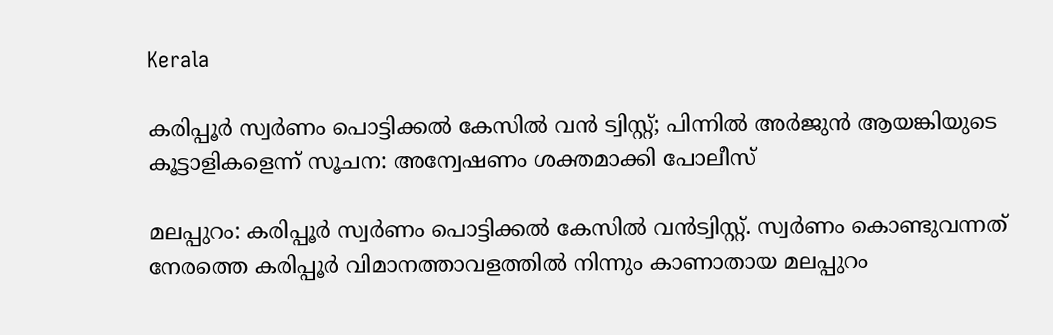Kerala

കരിപ്പൂർ സ്വർണം പൊട്ടിക്കൽ കേസിൽ വൻ ട്വിസ്റ്റ്; പിന്നിൽ അർജുൻ ആയങ്കിയുടെ കൂട്ടാളികളെന്ന് സൂചന: അന്വേഷണം ശക്തമാക്കി പോലീസ്

മലപ്പുറം: കരിപ്പൂര്‍ സ്വര്‍ണം പൊട്ടിക്കല്‍ കേസില്‍ വന്‍ട്വിസ്റ്റ്. സ്വര്‍ണം കൊണ്ടുവന്നത് നേരത്തെ കരിപ്പൂര്‍ വിമാനത്താവളത്തില്‍ നിന്നും കാണാതായ മലപ്പുറം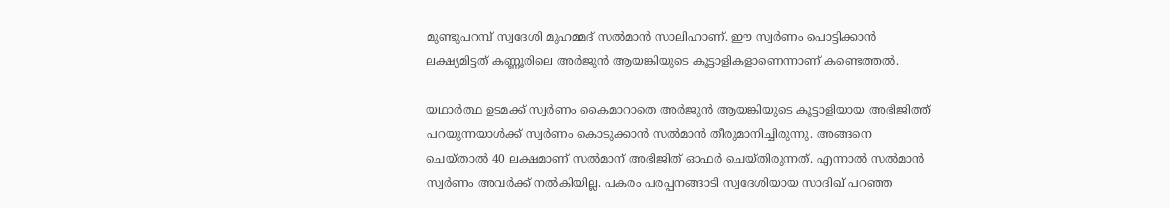മുണ്ടുപറമ്പ് സ്വദേശി മുഹമ്മദ് സല്‍മാന്‍ സാലിഹാണ്. ഈ സ്വര്‍ണം പൊട്ടിക്കാന്‍ ലക്ഷ്യമിട്ടത് കണ്ണൂരിലെ അര്‍ജുന്‍ ആയങ്കിയുടെ കൂട്ടാളികളാണെന്നാണ് കണ്ടെത്തല്‍.

യഥാര്‍ത്ഥ ഉടമക്ക് സ്വര്‍ണം കൈമാറാതെ അര്‍ജുന്‍ ആയങ്കിയുടെ കൂട്ടാളിയായ അഭിജിത്ത് പറയുന്നയാള്‍ക്ക് സ്വര്‍ണം കൊടുക്കാന്‍ സല്‍മാന്‍ തീരുമാനിച്ചിരുന്നു. അങ്ങനെ ചെയ്താല്‍ 40 ലക്ഷമാണ് സല്‍മാന് അഭിജിത് ഓഫര്‍ ചെയ്തിരുന്നത്. എന്നാല്‍ സല്‍മാന്‍ സ്വര്‍ണം അവര്‍ക്ക് നല്‍കിയില്ല. പകരം പരപ്പനങ്ങാടി സ്വദേശിയായ സാദിഖ് പറഞ്ഞ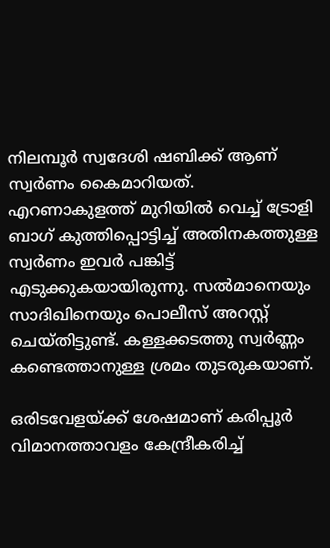നിലമ്പൂര്‍ സ്വദേശി ഷബിക്ക് ആണ് സ്വര്‍ണം കൈമാറിയത്. എറണാകുളത്ത് മുറിയില്‍ വെച്ച് ട്രോളി ബാഗ് കുത്തിപ്പൊട്ടിച്ച് അതിനകത്തുള്ള സ്വര്‍ണം ഇവര്‍ പങ്കിട്ട് എടുക്കുകയായിരുന്നു. സല്‍മാനെയും സാദിഖിനെയും പൊലീസ് അറസ്റ്റ് ചെയ്തിട്ടുണ്ട്. കള്ളക്കടത്തു സ്വര്‍ണ്ണം കണ്ടെത്താനുള്ള ശ്രമം തുടരുകയാണ്.

ഒരിടവേളയ്ക്ക് ശേഷമാണ് കരിപ്പൂര്‍ വിമാനത്താവളം കേന്ദ്രീകരിച്ച്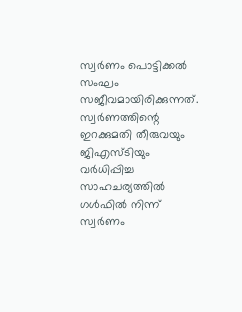സ്വര്‍ണം പൊട്ടിക്കല്‍ സംഘം സജീവമായിരിക്കുന്നത്. സ്വര്‍ണത്തിന്റെ ഇറക്കുമതി തീരുവയും ജിഎസ്ടിയും വര്‍ധിപ്പിച്ച സാഹചര്യത്തില്‍ ഗള്‍ഫില്‍ നിന്ന് സ്വര്‍ണം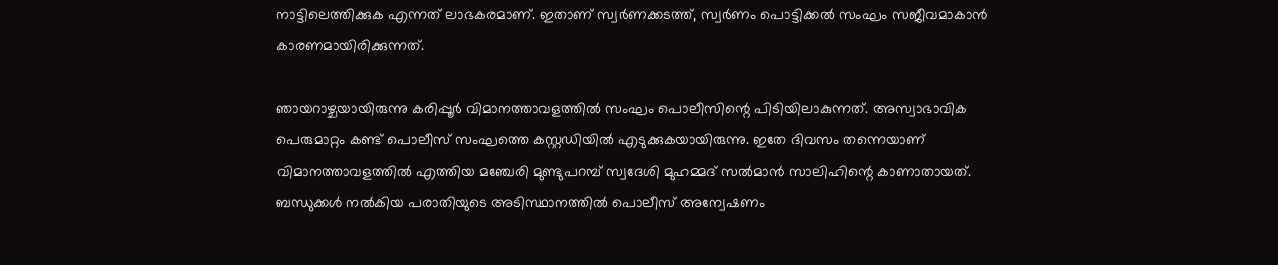നാട്ടിലെത്തിക്കുക എന്നത് ലാഭകരമാണ്. ഇതാണ് സ്വര്‍ണക്കടത്ത്, സ്വര്‍ണം പൊട്ടിക്കല്‍ സംഘം സജീവമാകാന്‍ കാരണമായിരിക്കുന്നത്.

ഞായറാഴ്ചയായിരുന്നു കരിപ്പൂര്‍ വിമാനത്താവളത്തില്‍ സംഘം പൊലീസിന്റെ പിടിയിലാകുന്നത്. അസ്വാഭാവിക പെരുമാറ്റം കണ്ട് പൊലീസ് സംഘത്തെ കസ്റ്റഡിയില്‍ എടുക്കുകയായിരുന്നു. ഇതേ ദിവസം തന്നെയാണ് വിമാനത്താവളത്തില്‍ എത്തിയ മഞ്ചേരി മുണ്ടുപറമ്പ് സ്വദേശി മുഹമ്മദ് സല്‍മാന്‍ സാലിഹിന്റെ കാണാതായത്. ബന്ധുക്കള്‍ നല്‍കിയ പരാതിയുടെ അടിസ്ഥാനത്തില്‍ പൊലീസ് അന്വേഷണം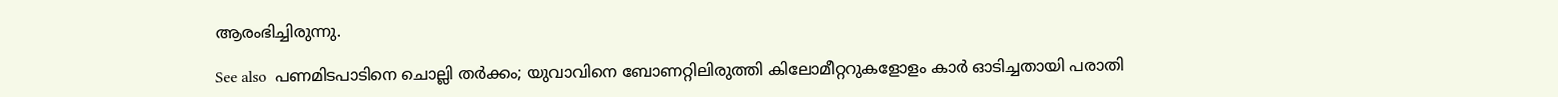ആരംഭിച്ചിരുന്നു.

See also  പണമിടപാടിനെ ചൊല്ലി തർക്കം; യുവാവിനെ ബോണറ്റിലിരുത്തി കിലോമീറ്ററുകളോളം കാർ ഓടിച്ചതായി പരാതി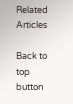Related Articles

Back to top button